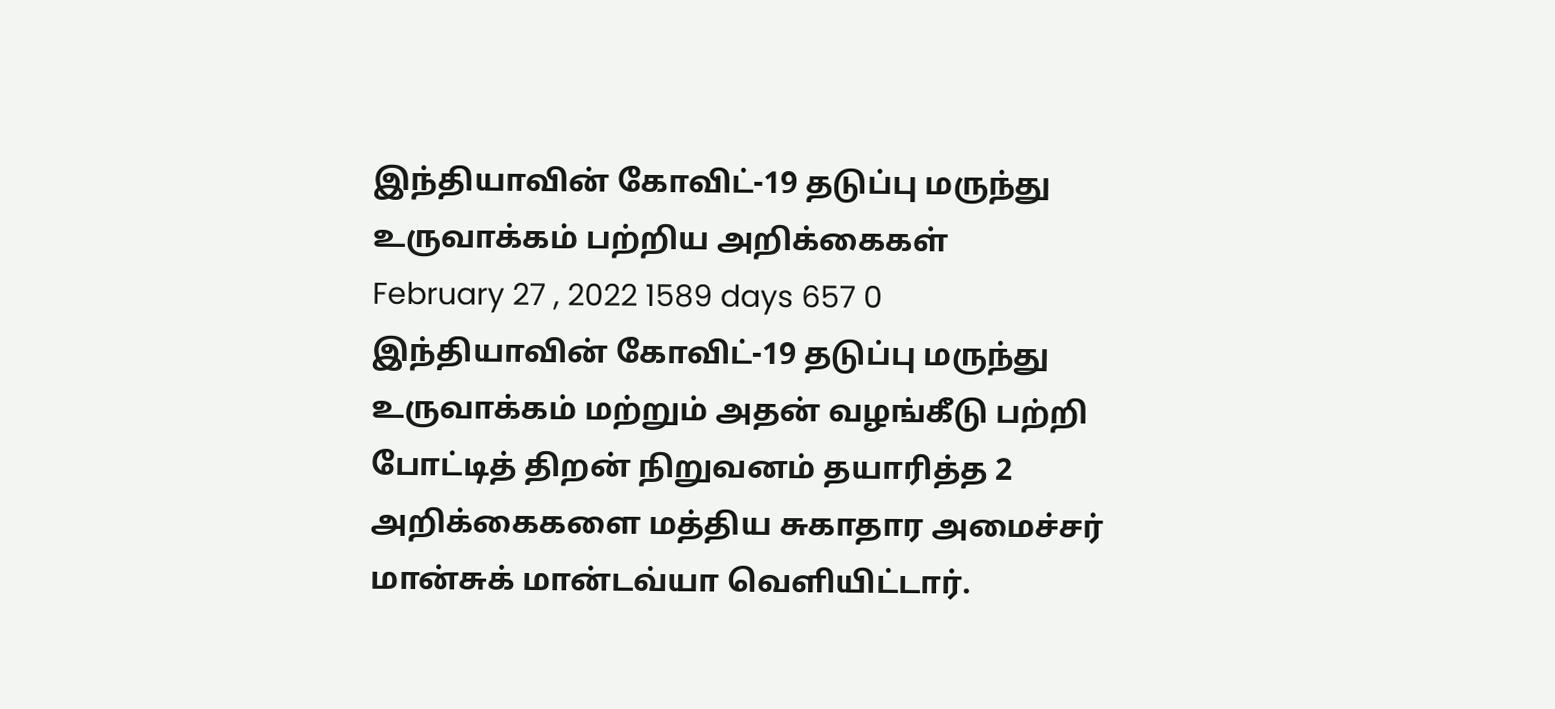இந்தியாவின் கோவிட்-19 தடுப்பு மருந்து உருவாக்கம் பற்றிய அறிக்கைகள்
February 27 , 2022 1589 days 657 0
இந்தியாவின் கோவிட்-19 தடுப்பு மருந்து உருவாக்கம் மற்றும் அதன் வழங்கீடு பற்றி போட்டித் திறன் நிறுவனம் தயாரித்த 2 அறிக்கைகளை மத்திய சுகாதார அமைச்சர் மான்சுக் மான்டவ்யா வெளியிட்டார்.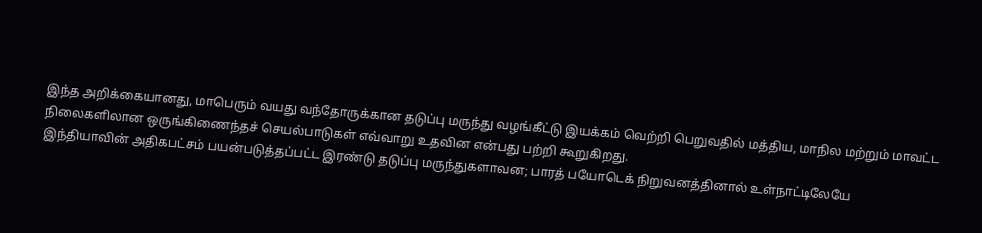இந்த அறிக்கையானது, மாபெரும் வயது வந்தோருக்கான தடுப்பு மருந்து வழங்கீட்டு இயக்கம் வெற்றி பெறுவதில் மத்திய, மாநில மற்றும் மாவட்ட நிலைகளிலான ஒருங்கிணைந்தச் செயல்பாடுகள் எவ்வாறு உதவின என்பது பற்றி கூறுகிறது.
இந்தியாவின் அதிகபட்சம் பயன்படுத்தப்பட்ட இரண்டு தடுப்பு மருந்துகளாவன; பாரத் பயோடெக் நிறுவனத்தினால் உள்நாட்டிலேயே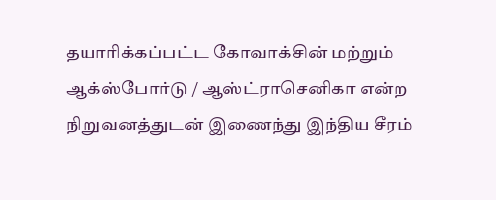தயாரிக்கப்பட்ட கோவாக்சின் மற்றும் ஆக்ஸ்போர்டு / ஆஸ்ட்ராசெனிகா என்ற நிறுவனத்துடன் இணைந்து இந்திய சீரம்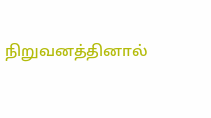நிறுவனத்தினால்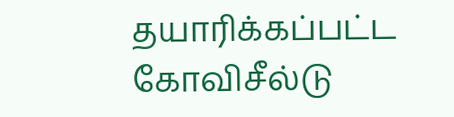தயாரிக்கப்பட்ட கோவிசீல்டு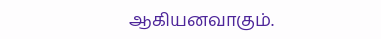ஆகியனவாகும்.